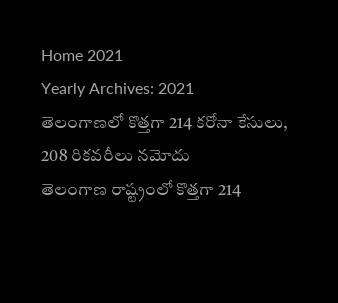Home 2021
Yearly Archives: 2021
తెలంగాణలో కొత్తగా 214 కరోనా కేసులు, 208 రికవరీలు నమోదు
తెలంగాణ రాష్ట్రంలో కొత్తగా 214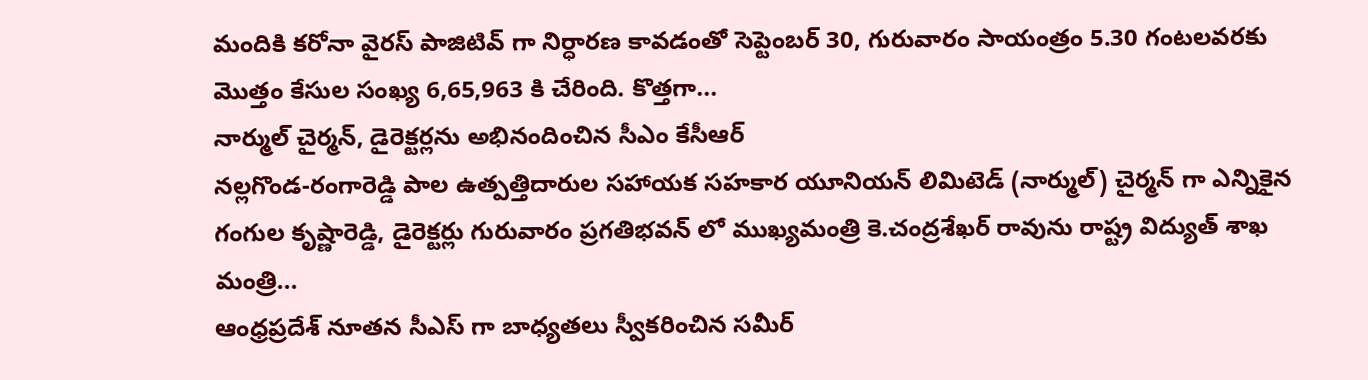మందికి కరోనా వైరస్ పాజిటివ్ గా నిర్ధారణ కావడంతో సెప్టెంబర్ 30, గురువారం సాయంత్రం 5.30 గంటలవరకు మొత్తం కేసుల సంఖ్య 6,65,963 కి చేరింది. కొత్తగా...
నార్ముల్ చైర్మన్, డైరెక్టర్లను అభినందించిన సీఎం కేసీఆర్
నల్లగొండ-రంగారెడ్డి పాల ఉత్పత్తిదారుల సహాయక సహకార యూనియన్ లిమిటెడ్ (నార్ముల్) చైర్మన్ గా ఎన్నికైన గంగుల కృష్ణారెడ్డి, డైరెక్టర్లు గురువారం ప్రగతిభవన్ లో ముఖ్యమంత్రి కె.చంద్రశేఖర్ రావును రాష్ట్ర విద్యుత్ శాఖ మంత్రి...
ఆంధ్రప్రదేశ్ నూతన సీఎస్ గా బాధ్యతలు స్వీకరించిన సమీర్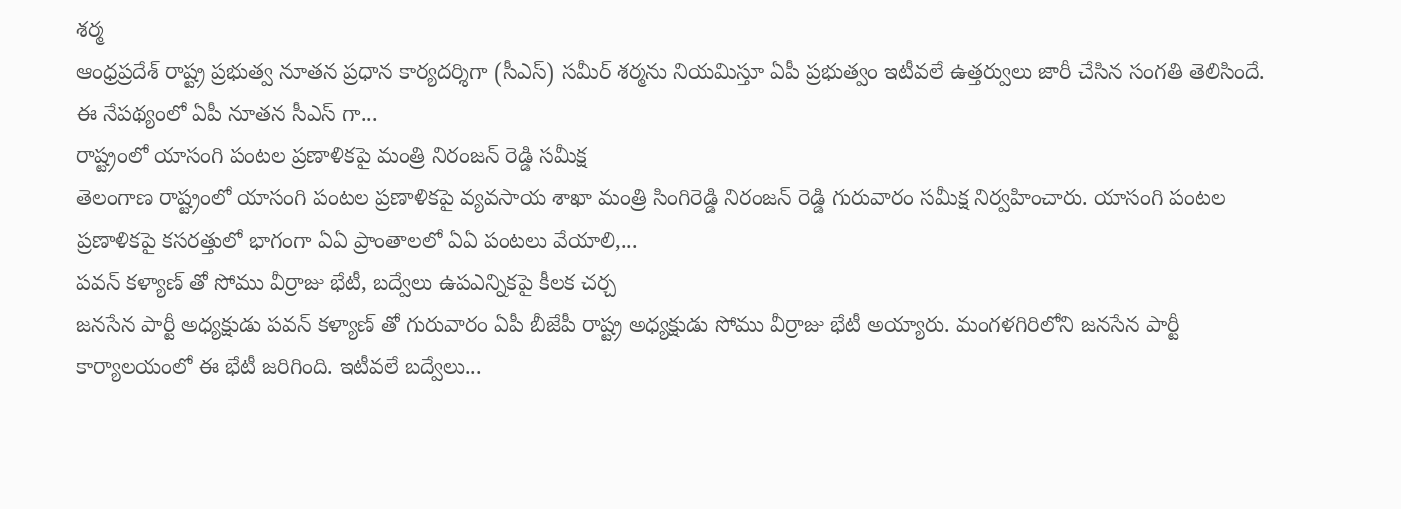శర్మ
ఆంధ్రప్రదేశ్ రాష్ట్ర ప్రభుత్వ నూతన ప్రధాన కార్యదర్శిగా (సీఎస్) సమీర్ శర్మను నియమిస్తూ ఏపీ ప్రభుత్వం ఇటీవలే ఉత్తర్వులు జారీ చేసిన సంగతి తెలిసిందే. ఈ నేపథ్యంలో ఏపీ నూతన సీఎస్ గా...
రాష్ట్రంలో యాసంగి పంటల ప్రణాళికపై మంత్రి నిరంజన్ రెడ్డి సమీక్ష
తెలంగాణ రాష్ట్రంలో యాసంగి పంటల ప్రణాళికపై వ్యవసాయ శాఖా మంత్రి సింగిరెడ్డి నిరంజన్ రెడ్డి గురువారం సమీక్ష నిర్వహించారు. యాసంగి పంటల ప్రణాళికపై కసరత్తులో భాగంగా ఏఏ ప్రాంతాలలో ఏఏ పంటలు వేయాలి,...
పవన్ కళ్యాణ్ తో సోము వీర్రాజు భేటీ, బద్వేలు ఉపఎన్నికపై కీలక చర్చ
జనసేన పార్టీ అధ్యక్షుడు పవన్ కళ్యాణ్ తో గురువారం ఏపీ బీజేపీ రాష్ట్ర అధ్యక్షుడు సోము వీర్రాజు భేటీ అయ్యారు. మంగళగిరిలోని జనసేన పార్టీ కార్యాలయంలో ఈ భేటీ జరిగింది. ఇటీవలే బద్వేలు...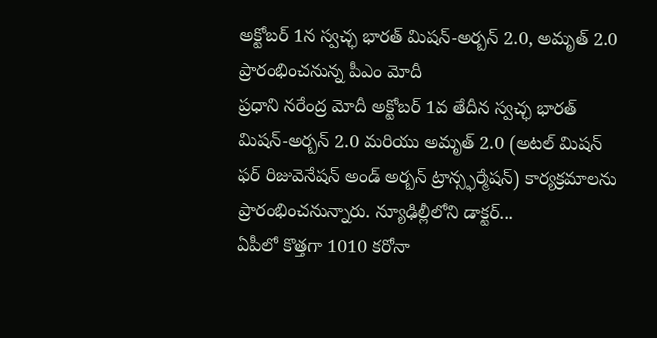అక్టోబర్ 1న స్వచ్ఛ భారత్ మిషన్-అర్బన్ 2.0, అమృత్ 2.0 ప్రారంభించనున్న పీఎం మోదీ
ప్రధాని నరేంద్ర మోదీ అక్టోబర్ 1వ తేదీన స్వచ్ఛ భారత్ మిషన్-అర్బన్ 2.0 మరియు అమృత్ 2.0 (అటల్ మిషన్ ఫర్ రిజువెనేషన్ అండ్ అర్బన్ ట్రాన్స్ఫర్మేషన్) కార్యక్రమాలను ప్రారంభించనున్నారు. న్యూఢిల్లీలోని డాక్టర్...
ఏపీలో కొత్తగా 1010 కరోనా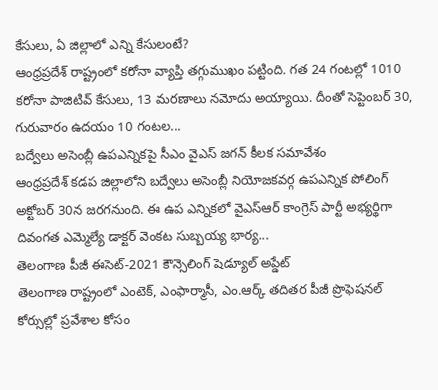కేసులు, ఏ జిల్లాలో ఎన్ని కేసులంటే?
ఆంధ్రప్రదేశ్ రాష్ట్రంలో కరోనా వ్యాప్తి తగ్గుముఖం పట్టింది. గత 24 గంటల్లో 1010 కరోనా పాజిటివ్ కేసులు, 13 మరణాలు నమోదు అయ్యాయి. దీంతో సెప్టెంబర్ 30, గురువారం ఉదయం 10 గంటల...
బద్వేలు అసెంబ్లీ ఉపఎన్నికపై సీఎం వైఎస్ జగన్ కీలక సమావేశం
ఆంధ్రప్రదేశ్ కడప జిల్లాలోని బద్వేలు అసెంబ్లీ నియోజకవర్గ ఉపఎన్నిక పోలింగ్ అక్టోబర్ 30న జరగనుంది. ఈ ఉప ఎన్నికలో వైఎస్ఆర్ కాంగ్రెస్ పార్టీ అభ్యర్థిగా దివంగత ఎమ్మెల్యే డాక్టర్ వెంకట సుబ్బయ్య భార్య...
తెలంగాణ పీజీ ఈసెట్-2021 కౌన్సెలింగ్ షెడ్యూల్ అప్డేట్
తెలంగాణ రాష్ట్రంలో ఎంటెక్, ఎంఫార్మాసీ, ఎం.ఆర్క్ తదితర పీజీ ప్రొఫెషనల్ కోర్సుల్లో ప్రవేశాల కోసం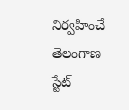నిర్వహించే తెలంగాణ స్టేట్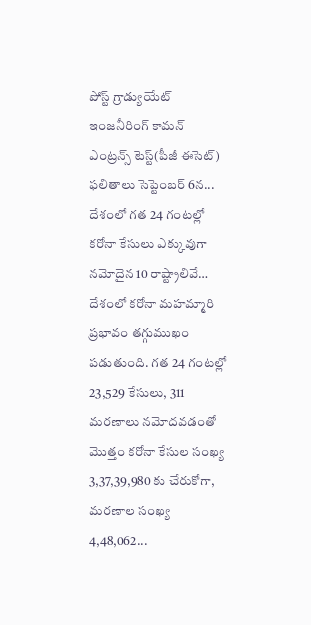పోస్ట్ గ్రాడ్యుయేట్ ఇంజనీరింగ్ కామన్ ఎంట్రన్స్ టెస్ట్(పీజీ ఈసెట్) ఫలితాలు సెప్టెంబర్ 6న...
దేశంలో గత 24 గంటల్లో కరోనా కేసులు ఎక్కువుగా నమోదైన 10 రాష్ట్రాలివే…
దేశంలో కరోనా మహమ్మారి ప్రభావం తగ్గుముఖం పడుతుంది. గత 24 గంటల్లో 23,529 కేసులు, 311 మరణాలు నమోదవడంతో మొత్తం కరోనా కేసుల సంఖ్య 3,37,39,980 కు చేరుకోగా, మరణాల సంఖ్య 4,48,062...